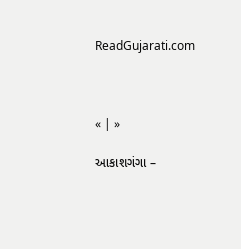ReadGujarati.com



« | »

આકાશગંગા –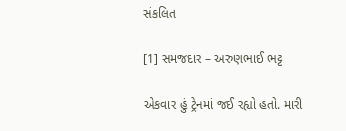સંકલિત

[1] સમજદાર – અરુણભાઈ ભટ્ટ

એકવાર હું ટ્રેનમાં જઈ રહ્યો હતો. મારી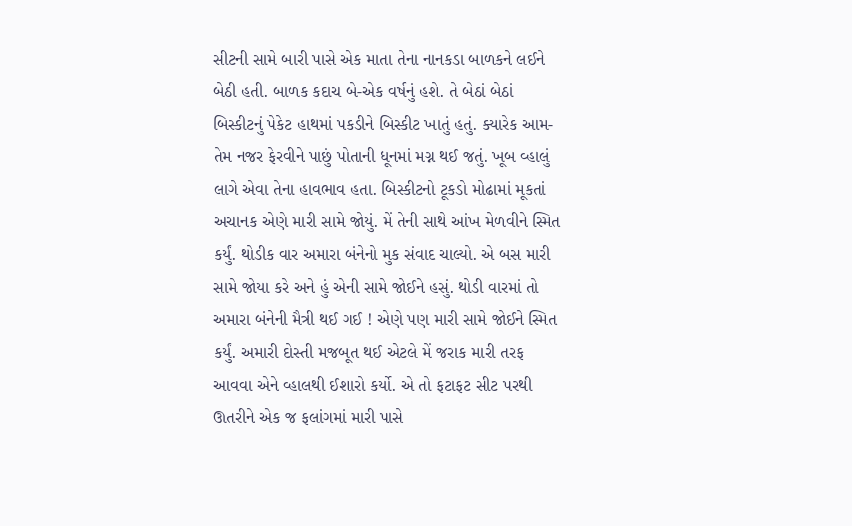સીટની સામે બારી પાસે એક માતા તેના નાનકડા બાળકને લઈને બેઠી હતી. બાળક કદાચ બે-એક વર્ષનું હશે. તે બેઠાં બેઠાં બિસ્કીટનું પેકેટ હાથમાં પકડીને બિસ્કીટ ખાતું હતું. ક્યારેક આમ-તેમ નજર ફેરવીને પાછું પોતાની ધૂનમાં મગ્ન થઈ જતું. ખૂબ વ્હાલું લાગે એવા તેના હાવભાવ હતા. બિસ્કીટનો ટૂકડો મોઢામાં મૂકતાં અચાનક એણે મારી સામે જોયું. મેં તેની સાથે આંખ મેળવીને સ્મિત કર્યું. થોડીક વાર અમારા બંનેનો મુક સંવાદ ચાલ્યો. એ બસ મારી સામે જોયા કરે અને હું એની સામે જોઈને હસું. થોડી વારમાં તો અમારા બંનેની મૈત્રી થઈ ગઈ ! એણે પણ મારી સામે જોઈને સ્મિત કર્યું. અમારી દોસ્તી મજબૂત થઈ એટલે મેં જરાક મારી તરફ આવવા એને વ્હાલથી ઈશારો કર્યો. એ તો ફટાફટ સીટ પરથી ઊતરીને એક જ ફલાંગમાં મારી પાસે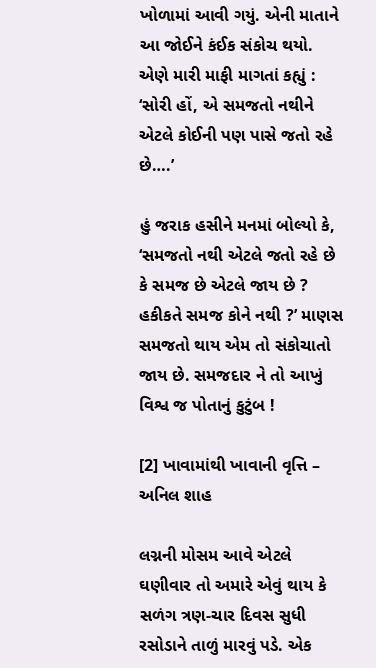ખોળામાં આવી ગયું. એની માતાને આ જોઈને કંઈક સંકોચ થયો. એણે મારી માફી માગતાં કહ્યું : ‘સોરી હોં, એ સમજતો નથીને એટલે કોઈની પણ પાસે જતો રહે છે….’

હું જરાક હસીને મનમાં બોલ્યો કે, ‘સમજતો નથી એટલે જતો રહે છે કે સમજ છે એટલે જાય છે ? હકીકતે સમજ કોને નથી ?’ માણસ સમજતો થાય એમ તો સંકોચાતો જાય છે. સમજદાર ને તો આખું વિશ્વ જ પોતાનું કુટુંબ !

[2] ખાવામાંથી ખાવાની વૃત્તિ – અનિલ શાહ

લગ્નની મોસમ આવે એટલે ઘણીવાર તો અમારે એવું થાય કે સળંગ ત્રણ-ચાર દિવસ સુધી રસોડાને તાળું મારવું પડે. એક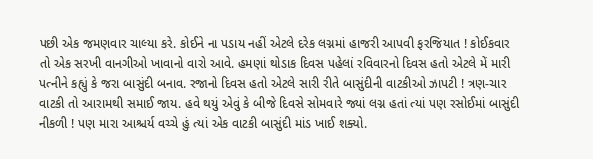પછી એક જમણવાર ચાલ્યા કરે. કોઈને ના પડાય નહીં એટલે દરેક લગ્નમાં હાજરી આપવી ફરજિયાત ! કોઈકવાર તો એક સરખી વાનગીઓ ખાવાનો વારો આવે. હમણાં થોડાક દિવસ પહેલાં રવિવારનો દિવસ હતો એટલે મેં મારી પત્નીને કહ્યું કે જરા બાસુંદી બનાવ. રજાનો દિવસ હતો એટલે સારી રીતે બાસુંદીની વાટકીઓ ઝાપટી ! ત્રણ-ચાર વાટકી તો આરામથી સમાઈ જાય. હવે થયું એવું કે બીજે દિવસે સોમવારે જ્યાં લગ્ન હતાં ત્યાં પણ રસોઈમાં બાસુંદી નીકળી ! પણ મારા આશ્ચર્ય વચ્ચે હું ત્યાં એક વાટકી બાસુંદી માંડ ખાઈ શક્યો.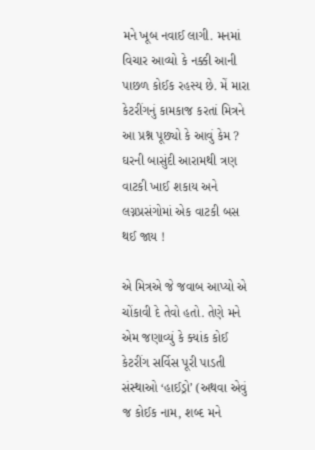મને ખૂબ નવાઈ લાગી. મનમાં વિચાર આવ્યો કે નક્કી આની પાછળ કોઈક રહસ્ય છે. મેં મારા કેટરીંગનું કામકાજ કરતાં મિત્રને આ પ્રશ્ન પૂછ્યો કે આવું કેમ ? ઘરની બાસુંદી આરામથી ત્રણ વાટકી ખાઈ શકાય અને લગ્નપ્રસંગોમાં એક વાટકી બસ થઈ જાય !

એ મિત્રએ જે જવાબ આપ્યો એ ચોંકાવી દે તેવો હતો. તેણે મને એમ જણાવ્યું કે ક્યાંક કોઈ કેટરીંગ સર્વિસ પૂરી પાડતી સંસ્થાઓ ‘હાઈડ્રો’ (અથવા એવું જ કોઈક નામ, શબ્દ મને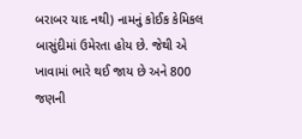બરાબર યાદ નથી) નામનું કોઈક કેમિકલ બાસુંદીમાં ઉમેરતા હોય છે. જેથી એ ખાવામાં ભારે થઈ જાય છે અને 800 જણની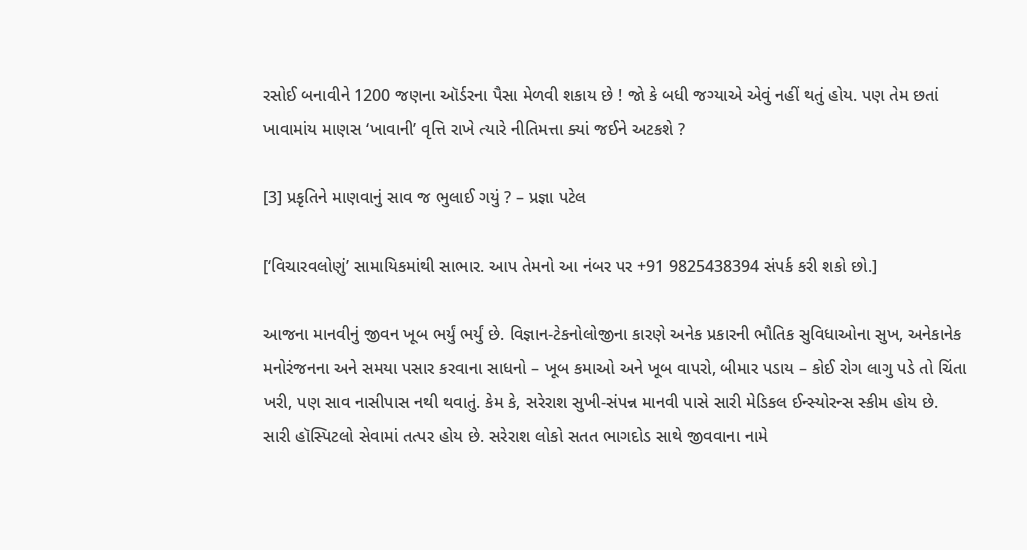રસોઈ બનાવીને 1200 જણના ઑર્ડરના પૈસા મેળવી શકાય છે ! જો કે બધી જગ્યાએ એવું નહીં થતું હોય. પણ તેમ છતાં ખાવામાંય માણસ ‘ખાવાની’ વૃત્તિ રાખે ત્યારે નીતિમત્તા ક્યાં જઈને અટકશે ?

[3] પ્રકૃતિને માણવાનું સાવ જ ભુલાઈ ગયું ? – પ્રજ્ઞા પટેલ

[‘વિચારવલોણું’ સામાયિકમાંથી સાભાર. આપ તેમનો આ નંબર પર +91 9825438394 સંપર્ક કરી શકો છો.]

આજના માનવીનું જીવન ખૂબ ભર્યું ભર્યું છે. વિજ્ઞાન-ટેકનોલોજીના કારણે અનેક પ્રકારની ભૌતિક સુવિધાઓના સુખ, અનેકાનેક મનોરંજનના અને સમયા પસાર કરવાના સાધનો – ખૂબ કમાઓ અને ખૂબ વાપરો, બીમાર પડાય – કોઈ રોગ લાગુ પડે તો ચિંતા ખરી, પણ સાવ નાસીપાસ નથી થવાતું. કેમ કે, સરેરાશ સુખી-સંપન્ન માનવી પાસે સારી મેડિકલ ઈન્સ્યોરન્સ સ્કીમ હોય છે. સારી હૉસ્પિટલો સેવામાં તત્પર હોય છે. સરેરાશ લોકો સતત ભાગદોડ સાથે જીવવાના નામે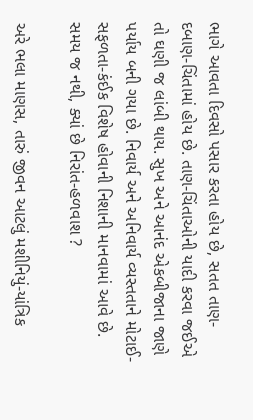ભાગે આવતા દિવસો પસાર કરતા હોય છે, સતત તાણ-દબાણ-ચિંતામાં હોય છે. તાણ-ચિંતાઓની યાદી કરવા જઈએ તો ઘણી જ લાંબી થાય. સુખ અને આનંદ એકબીજાના જાણે પર્યાય બની ગયા છે. નિવાર્ય અને અનિવાર્ય વ્યસ્તતાને મોટાઈ-સફળતા-કંઈક વિશેષ હોવાની નિશાની માનવામાં આવે છે. સમય જ નથી, ક્યાં છે નિરાંત-હળવાશ ?

અરે ભલા માણસ, તારું જીવન આટલું મશીનિયું-યાંત્રિક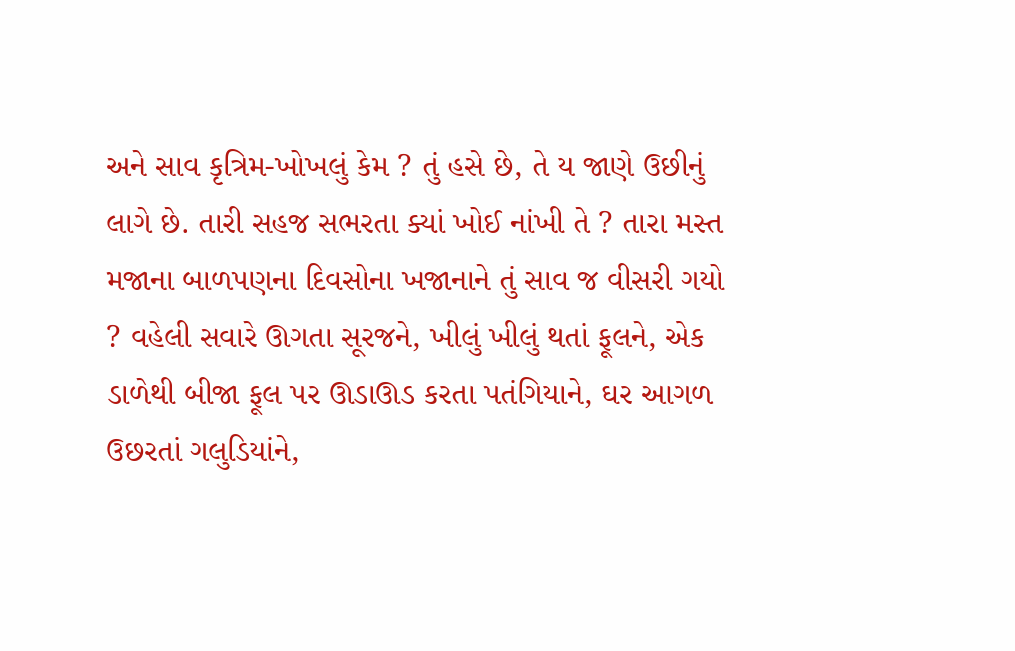અને સાવ કૃત્રિમ-ખોખલું કેમ ? તું હસે છે, તે ય જાણે ઉછીનું લાગે છે. તારી સહજ સભરતા ક્યાં ખોઈ નાંખી તે ? તારા મસ્ત મજાના બાળપણના દિવસોના ખજાનાને તું સાવ જ વીસરી ગયો ? વહેલી સવારે ઊગતા સૂરજને, ખીલું ખીલું થતાં ફૂલને, એક ડાળેથી બીજા ફૂલ પર ઊડાઊડ કરતા પતંગિયાને, ઘર આગળ ઉછરતાં ગલુડિયાંને,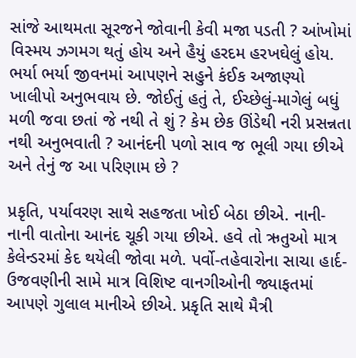સાંજે આથમતા સૂરજને જોવાની કેવી મજા પડતી ? આંખોમાં વિસ્મય ઝગમગ થતું હોય અને હૈયું હરદમ હરખઘેલું હોય. ભર્યા ભર્યા જીવનમાં આપણને સહુને કંઈક અજાણ્યો ખાલીપો અનુભવાય છે. જોઈતું હતું તે, ઈચ્છેલું-માગેલું બધું મળી જવા છતાં જે નથી તે શું ? કેમ છેક ઊંડેથી નરી પ્રસન્નતા નથી અનુભવાતી ? આનંદની પળો સાવ જ ભૂલી ગયા છીએ અને તેનું જ આ પરિણામ છે ?

પ્રકૃતિ, પર્યાવરણ સાથે સહજતા ખોઈ બેઠા છીએ. નાની-નાની વાતોના આનંદ ચૂકી ગયા છીએ. હવે તો ઋતુઓ માત્ર કેલેન્ડરમાં કેદ થયેલી જોવા મળે. પર્વો-તહેવારોના સાચા હાર્દ-ઉજવણીની સામે માત્ર વિશિષ્ટ વાનગીઓની જ્યાફતમાં આપણે ગુલાલ માનીએ છીએ. પ્રકૃતિ સાથે મૈત્રી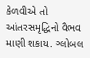કેળવીએ તો આંતરસમૃદ્ધિનો વૈભવ માણી શકાય. ગ્લોબલ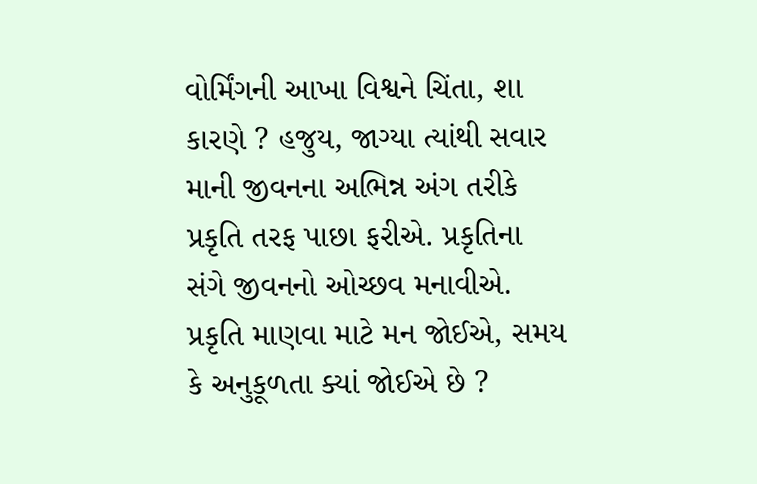વોર્મિંગની આખા વિશ્વને ચિંતા, શા કારણે ? હજુય, જાગ્યા ત્યાંથી સવાર માની જીવનના અભિન્ન અંગ તરીકે પ્રકૃતિ તરફ પાછા ફરીએ. પ્રકૃતિના સંગે જીવનનો ઓચ્છવ મનાવીએ. પ્રકૃતિ માણવા માટે મન જોઈએ, સમય કે અનુકૂળતા ક્યાં જોઈએ છે ?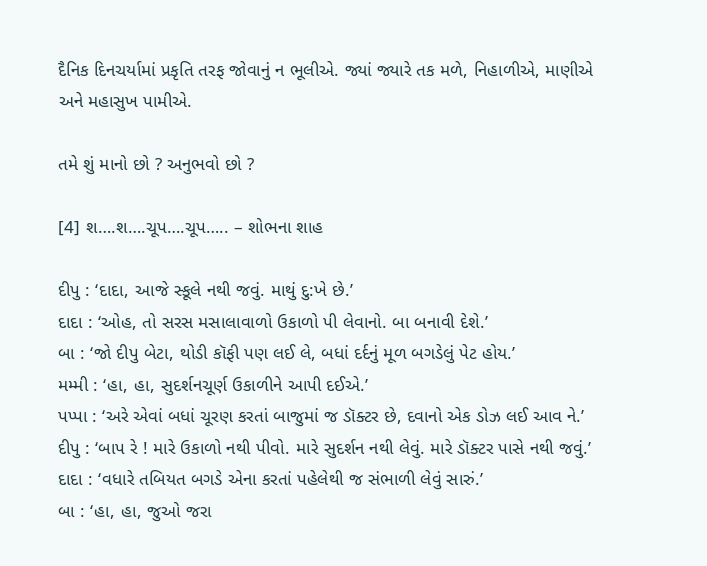દૈનિક દિનચર્યામાં પ્રકૃતિ તરફ જોવાનું ન ભૂલીએ. જ્યાં જ્યારે તક મળે, નિહાળીએ, માણીએ અને મહાસુખ પામીએ.

તમે શું માનો છો ? અનુભવો છો ?

[4] શ….શ….ચૂપ….ચૂપ….. – શોભના શાહ

દીપુ : ‘દાદા, આજે સ્કૂલે નથી જવું. માથું દુ:ખે છે.’
દાદા : ‘ઓહ, તો સરસ મસાલાવાળો ઉકાળો પી લેવાનો. બા બનાવી દેશે.’
બા : ‘જો દીપુ બેટા, થોડી કૉફી પણ લઈ લે, બધાં દર્દનું મૂળ બગડેલું પેટ હોય.’
મમ્મી : ‘હા, હા, સુદર્શનચૂર્ણ ઉકાળીને આપી દઈએ.’
પપ્પા : ‘અરે એવાં બધાં ચૂરણ કરતાં બાજુમાં જ ડૉક્ટર છે, દવાનો એક ડોઝ લઈ આવ ને.’
દીપુ : ‘બાપ રે ! મારે ઉકાળો નથી પીવો. મારે સુદર્શન નથી લેવું. મારે ડૉક્ટર પાસે નથી જવું.’
દાદા : ‘વધારે તબિયત બગડે એના કરતાં પહેલેથી જ સંભાળી લેવું સારું.’
બા : ‘હા, હા, જુઓ જરા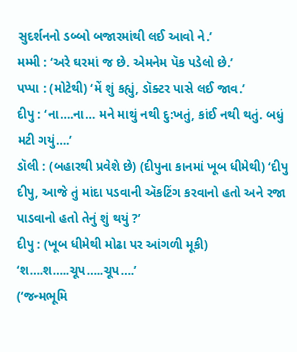સુદર્શનનો ડબ્બો બજારમાંથી લઈ આવો ને.’
મમ્મી : ‘અરે ઘરમાં જ છે. એમનેમ પૅક પડેલો છે.’
પપ્પા : (મોટેથી) ‘મેં શું કહ્યું, ડૉક્ટર પાસે લઈ જાવ.’
દીપુ : ‘ના….ના… મને માથું નથી દુ:ખતું, કાંઈ નથી થતું. બધું મટી ગયું….’
ડૉલી : (બહારથી પ્રવેશે છે) (દીપુના કાનમાં ખૂબ ધીમેથી) ‘દીપુ દીપુ, આજે તું માંદા પડવાની ઍકટિંગ કરવાનો હતો અને રજા પાડવાનો હતો તેનું શું થયું ?’
દીપુ : (ખૂબ ધીમેથી મોઢા પર આંગળી મૂકી) ‘શ….શ…..ચૂપ…..ચૂપ….’
(‘જન્મભૂમિ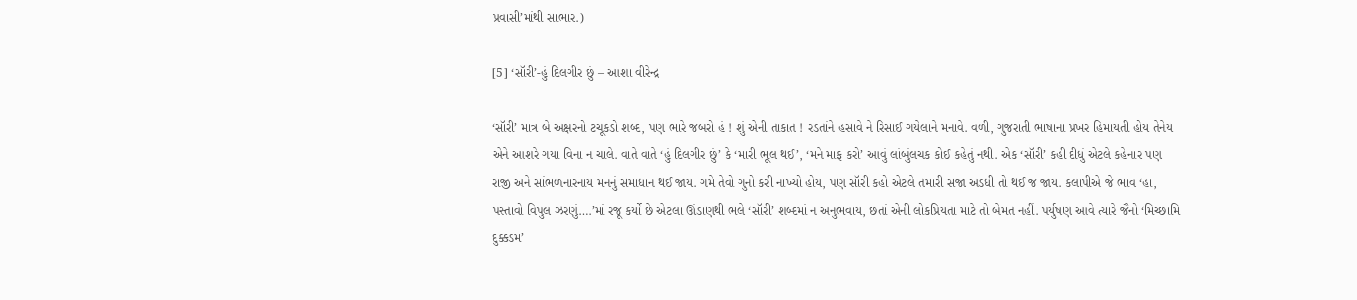પ્રવાસી’માંથી સાભાર.)

[5] ‘સૉરી’-હું દિલગીર છું – આશા વીરેન્દ્ર

‘સૉરી’ માત્ર બે અક્ષરનો ટચૂકડો શબ્દ, પણ ભારે જબરો હં ! શું એની તાકાત ! રડતાંને હસાવે ને રિસાઈ ગયેલાને મનાવે. વળી, ગુજરાતી ભાષાના પ્રખર હિમાયતી હોય તેનેય એને આશરે ગયા વિના ન ચાલે. વાતે વાતે ‘હું દિલગીર છું’ કે ‘મારી ભૂલ થઈ’, ‘મને માફ કરો’ આવું લાંબુંલચક કોઈ કહેતું નથી. એક ‘સૉરી’ કહી દીધું એટલે કહેનાર પણ રાજી અને સાંભળનારનાય મનનું સમાધાન થઈ જાય. ગમે તેવો ગુનો કરી નાખ્યો હોય, પણ સૉરી કહો એટલે તમારી સજા અડધી તો થઈ જ જાય. કલાપીએ જે ભાવ ‘હા, પસ્તાવો વિપુલ ઝરણું….’માં રજૂ કર્યો છે એટલા ઊંડાણથી ભલે ‘સૉરી’ શબ્દમાં ન અનુભવાય, છતાં એની લોકપ્રિયતા માટે તો બેમત નહીં. પર્યુષણ આવે ત્યારે જૈનો ‘મિચ્છામિ દુક્કડમ’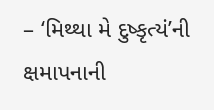– ‘મિથ્થા મે દુષ્કૃત્યં’ની ક્ષમાપનાની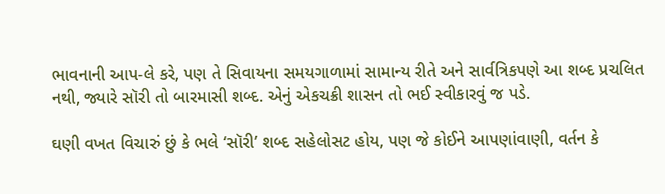ભાવનાની આપ-લે કરે, પણ તે સિવાયના સમયગાળામાં સામાન્ય રીતે અને સાર્વત્રિકપણે આ શબ્દ પ્રચલિત નથી, જ્યારે સૉરી તો બારમાસી શબ્દ. એનું એકચક્રી શાસન તો ભઈ સ્વીકારવું જ પડે.

ઘણી વખત વિચારું છું કે ભલે ‘સૉરી’ શબ્દ સહેલોસટ હોય, પણ જે કોઈને આપણાંવાણી, વર્તન કે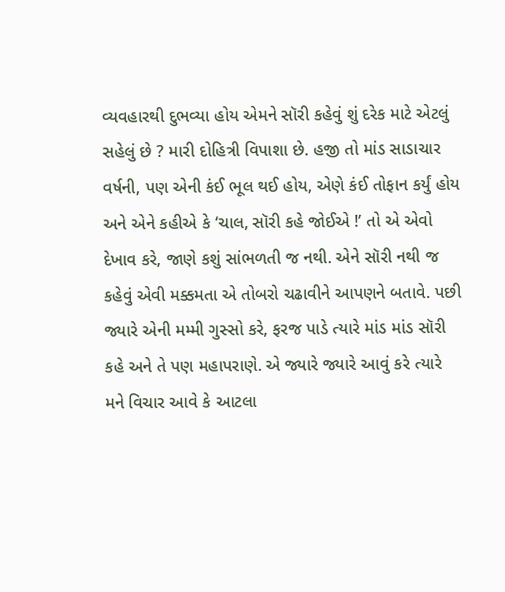વ્યવહારથી દુભવ્યા હોય એમને સૉરી કહેવું શું દરેક માટે એટલું સહેલું છે ? મારી દોહિત્રી વિપાશા છે. હજી તો માંડ સાડાચાર વર્ષની, પણ એની કંઈ ભૂલ થઈ હોય, એણે કંઈ તોફાન કર્યું હોય અને એને કહીએ કે ‘ચાલ, સૉરી કહે જોઈએ !’ તો એ એવો દેખાવ કરે, જાણે કશું સાંભળતી જ નથી. એને સૉરી નથી જ કહેવું એવી મક્કમતા એ તોબરો ચઢાવીને આપણને બતાવે. પછી જ્યારે એની મમ્મી ગુસ્સો કરે, ફરજ પાડે ત્યારે માંડ માંડ સૉરી કહે અને તે પણ મહાપરાણે. એ જ્યારે જ્યારે આવું કરે ત્યારે મને વિચાર આવે કે આટલા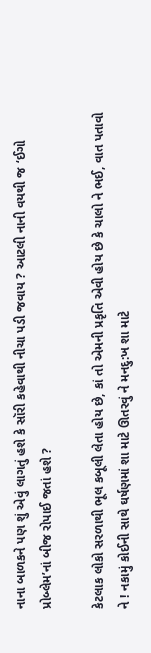નાના બાળકને પણ શું એવું લાગતું હશે કે સૉરી કહેવાથી નીચા પડી જવાય ? આટલી નાની વયથી જ ‘ઈગો પ્રોબ્લેમ’નાં બીજ રોપાઈ જતાં હશે ?

કેટલાક લોકો સરળાથી ભૂલ કબૂલી લેતા હોય છે, કાં તો એમની પ્રકૃતિ એવી હોય છે કે ચાલો ને ભઈ, વાત પતાવો ને ! નકામું કોઈની સાથે ઘર્ષણમાં શા માટે ઊતરવું ને મનદુ:ખ શા માટે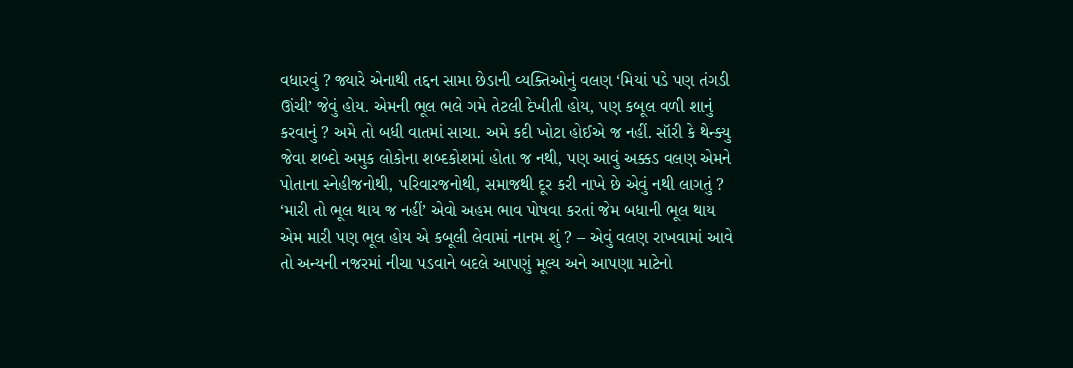વધારવું ? જ્યારે એનાથી તદ્દન સામા છેડાની વ્યક્તિઓનું વલણ ‘મિયાં પડે પણ તંગડી ઊંચી’ જેવું હોય. એમની ભૂલ ભલે ગમે તેટલી દેખીતી હોય, પણ કબૂલ વળી શાનું કરવાનું ? અમે તો બધી વાતમાં સાચા. અમે કદી ખોટા હોઈએ જ નહીં. સૉરી કે થેન્ક્યુ જેવા શબ્દો અમુક લોકોના શબ્દકોશમાં હોતા જ નથી, પણ આવું અક્કડ વલણ એમને પોતાના સ્નેહીજનોથી, પરિવારજનોથી, સમાજથી દૂર કરી નાખે છે એવું નથી લાગતું ? ‘મારી તો ભૂલ થાય જ નહીં’ એવો અહમ ભાવ પોષવા કરતાં જેમ બધાની ભૂલ થાય એમ મારી પણ ભૂલ હોય એ કબૂલી લેવામાં નાનમ શું ? – એવું વલણ રાખવામાં આવે તો અન્યની નજરમાં નીચા પડવાને બદલે આપણું મૂલ્ય અને આપણા માટેનો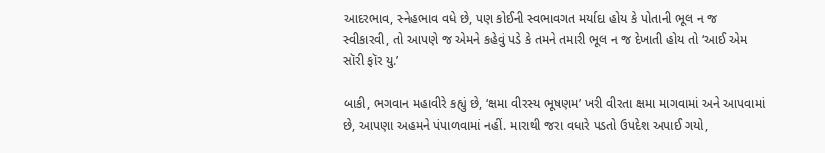આદરભાવ, સ્નેહભાવ વધે છે, પણ કોઈની સ્વભાવગત મર્યાદા હોય કે પોતાની ભૂલ ન જ સ્વીકારવી, તો આપણે જ એમને કહેવું પડે કે તમને તમારી ભૂલ ન જ દેખાતી હોય તો ‘આઈ એમ સૉરી ફૉર યુ.’

બાકી, ભગવાન મહાવીરે કહ્યું છે, ‘ક્ષમા વીરસ્ય ભૂષણમ’ ખરી વીરતા ક્ષમા માગવામાં અને આપવામાં છે, આપણા અહમને પંપાળવામાં નહીં. મારાથી જરા વધારે પડતો ઉપદેશ અપાઈ ગયો,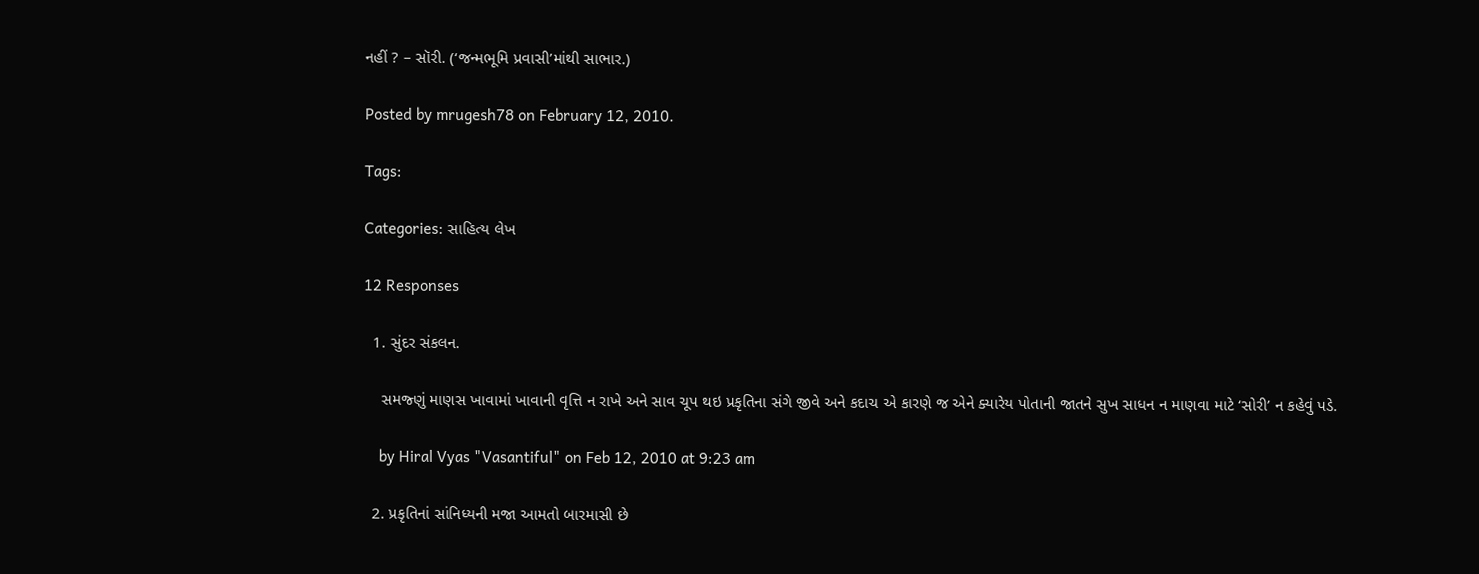નહીં ? – સૉરી. (‘જન્મભૂમિ પ્રવાસી’માંથી સાભાર.)

Posted by mrugesh78 on February 12, 2010.

Tags:

Categories: સાહિત્ય લેખ

12 Responses

  1. સુંદર સંકલન.

    સમજ્ણું માણસ ખાવામાં ખાવાની વૃત્તિ ન રાખે અને સાવ ચૂપ થઇ પ્રકૃતિના સંગે જીવે અને કદાચ એ કારણે જ એને ક્યારેય પોતાની જાતને સુખ સાધન ન માણવા માટે ‘સોરી’ ન કહેવું પડે.

    by Hiral Vyas "Vasantiful" on Feb 12, 2010 at 9:23 am

  2. પ્રકૃતિનાં સાંનિધ્યની મજા આમતો બારમાસી છે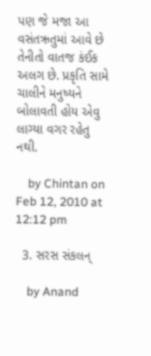પણ જે મજા આ વસંતઋતુમાં આવે છે તેનીતો વાતજ કંઈક અલગ છે. પ્રકૃતિ સામે ચાલીને મનુષ્યને બોલાવતી હોય એવુ લાગ્યા વગર રહેતુ નથી.

    by Chintan on Feb 12, 2010 at 12:12 pm

  3. સરસ સંકલન્

    by Anand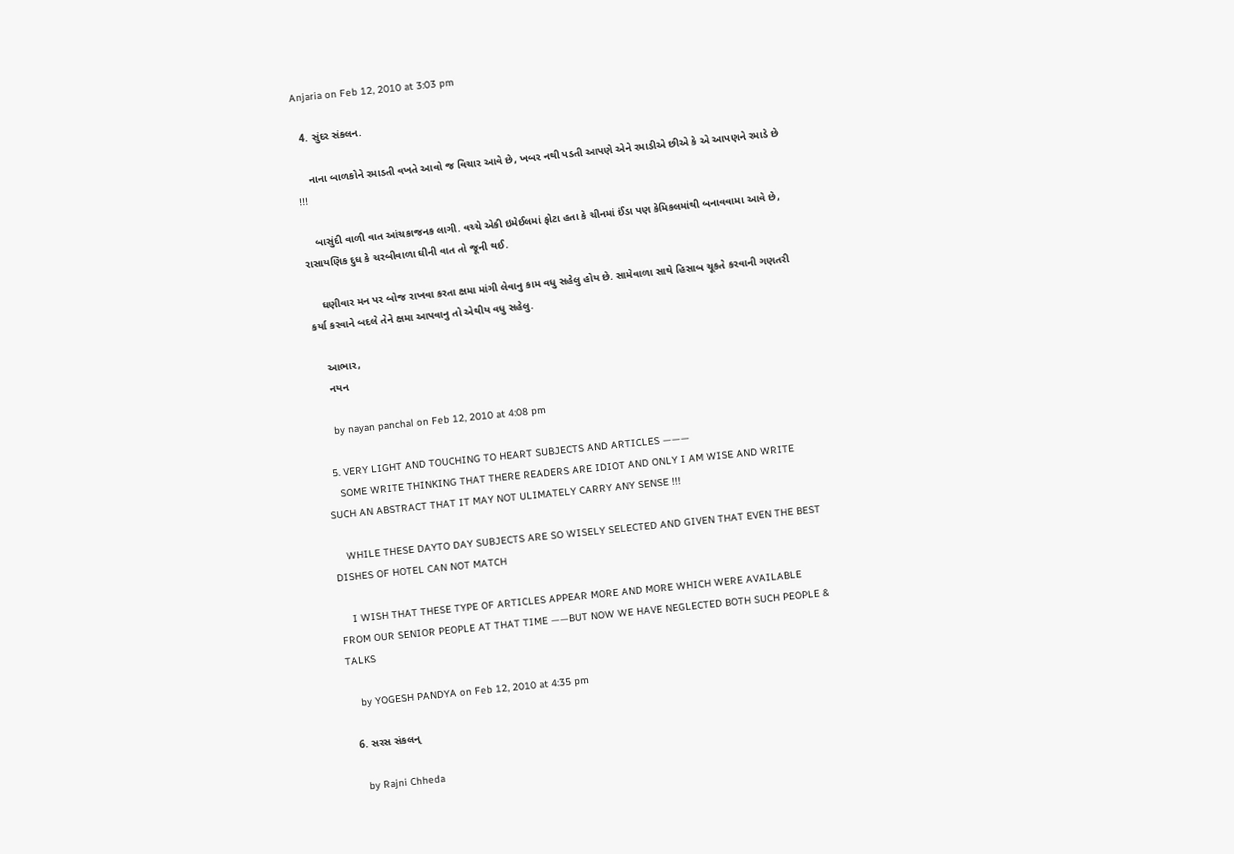Anjaria on Feb 12, 2010 at 3:03 pm

  4. સુંદર સંકલન.

    નાના બાળકોને રમાડતી વખતે આવો જ વિચાર આવે છે, ખબર નથી પડતી આપણે એને રમાડીએ છીએ કે એ આપણને રમાડે છે !!!

    બાસુંદી વાળી વાત આંચકાજનક લાગી. વચ્ચે એકી ઇમેઈલમાં ફોટા હતા કે ચીનમાં ઈંડા પણ કેમિકલમાંથી બનાવવામા આવે છે, રાસાયણિક દુધ કે ચરબીવાળા ઘીની વાત તો જૂની થઈ.

    ઘણીવાર મન પર બોજ રાખવા કરતા ક્ષમા માંગી લેવાનુ કામ વધુ સહેલુ હોય છે. સામેવાળા સાથે હિસાબ ચૂકતે કરવાની ગણતરી કર્યા કરવાને બદલે તેને ક્ષમા આપવાનુ તો એથીય વધુ સહેલુ.

    આભાર,
    નયન

    by nayan panchal on Feb 12, 2010 at 4:08 pm

  5. VERY LIGHT AND TOUCHING TO HEART SUBJECTS AND ARTICLES ———
    SOME WRITE THINKING THAT THERE READERS ARE IDIOT AND ONLY I AM WISE AND WRITE SUCH AN ABSTRACT THAT IT MAY NOT ULIMATELY CARRY ANY SENSE !!!

    WHILE THESE DAYTO DAY SUBJECTS ARE SO WISELY SELECTED AND GIVEN THAT EVEN THE BEST DISHES OF HOTEL CAN NOT MATCH

    I WISH THAT THESE TYPE OF ARTICLES APPEAR MORE AND MORE WHICH WERE AVAILABLE FROM OUR SENIOR PEOPLE AT THAT TIME ——BUT NOW WE HAVE NEGLECTED BOTH SUCH PEOPLE & TALKS

    by YOGESH PANDYA on Feb 12, 2010 at 4:35 pm

  6. સરસ સંકલન્

    by Rajni Chheda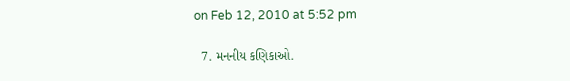on Feb 12, 2010 at 5:52 pm

  7. મનનીય કણિકાઓ.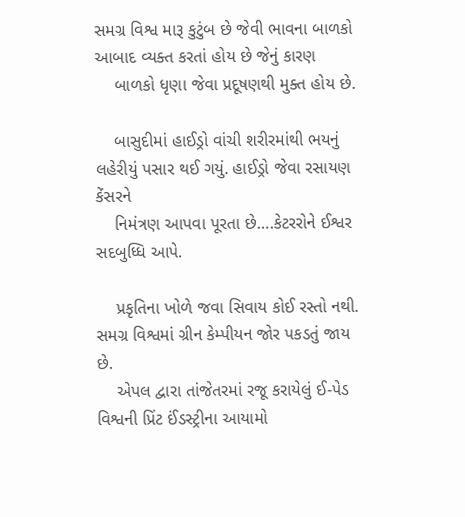સમગ્ર વિશ્વ મારૂ કુટુંબ છે જેવી ભાવના બાળકો આબાદ વ્યક્ત કરતાં હોય છે જેનું કારણ
    બાળકો ધૃણા જેવા પ્રદૂષણથી મુક્ત હોય છે.

    બાસુદીમાં હાઈડ્રો વાંચી શરીરમાંથી ભયનું લહેરીયું પસાર થઈ ગયું. હાઈડ્રો જેવા રસાયણ કેંસરને
    નિમંત્રણ આપવા પૂરતા છે….કેટરરોને ઈશ્વર સદબુધ્ધિ આપે.

    પ્રકૃતિના ખોળે જવા સિવાય કોઈ રસ્તો નથી. સમગ્ર વિશ્વમાં ગ્રીન કેમ્પીયન જોર પકડતું જાય છે.
    એપલ દ્વારા તાંજેતરમાં રજૂ કરાયેલું ઈ-પેડ વિશ્વની પ્રિંટ ઈંડસ્ટ્રીના આયામો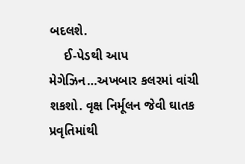બદલશે.
    ઈ-પેડથી આપ મેગેઝિન…અખબાર કલરમાં વાંચી શકશો. વૃક્ષ નિર્મૂલન જેવી ઘાતક પ્રવૃતિમાંથી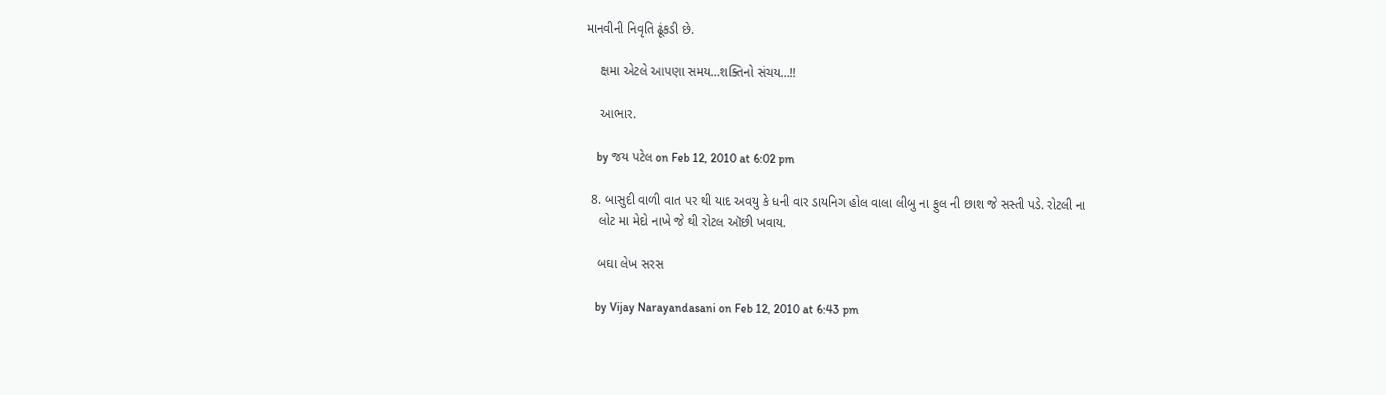માનવીની નિવૃતિ ઢૂંકડી છે.

    ક્ષમા એટલે આપણા સમય…શક્તિનો સંચય…!!

    આભાર.

    by જય પટેલ on Feb 12, 2010 at 6:02 pm

  8. બાસુદી વાળી વાત પર થી યાદ અવયુ કે ધની વાર ડાયનિગ હોલ વાલા લીબુ ના ફુલ ની છાશ જે સસ્તી પડે. રોટલી ના
    લોટ મા મેદો નાખે જે થી રોટલ ઑછી ખવાય.

    બઘા લેખ સરસ

    by Vijay Narayandasani on Feb 12, 2010 at 6:43 pm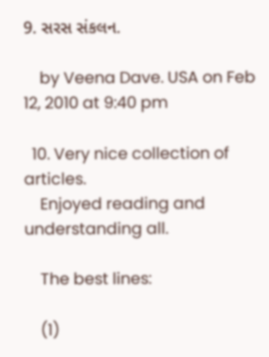9. સરસ સંકલન.

    by Veena Dave. USA on Feb 12, 2010 at 9:40 pm

  10. Very nice collection of articles.
    Enjoyed reading and understanding all.

    The best lines:

    (1)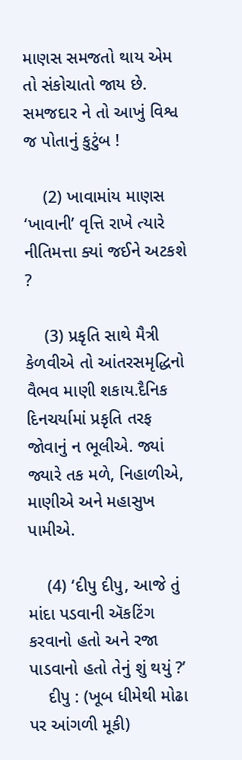માણસ સમજતો થાય એમ તો સંકોચાતો જાય છે. સમજદાર ને તો આખું વિશ્વ જ પોતાનું કુટુંબ !

    (2) ખાવામાંય માણસ ‘ખાવાની’ વૃત્તિ રાખે ત્યારે નીતિમત્તા ક્યાં જઈને અટકશે ?

    (3) પ્રકૃતિ સાથે મૈત્રી કેળવીએ તો આંતરસમૃદ્ધિનો વૈભવ માણી શકાય.દૈનિક દિનચર્યામાં પ્રકૃતિ તરફ જોવાનું ન ભૂલીએ. જ્યાં જ્યારે તક મળે, નિહાળીએ, માણીએ અને મહાસુખ પામીએ.

    (4) ‘દીપુ દીપુ, આજે તું માંદા પડવાની ઍકટિંગ કરવાનો હતો અને રજા પાડવાનો હતો તેનું શું થયું ?’
    દીપુ : (ખૂબ ધીમેથી મોઢા પર આંગળી મૂકી)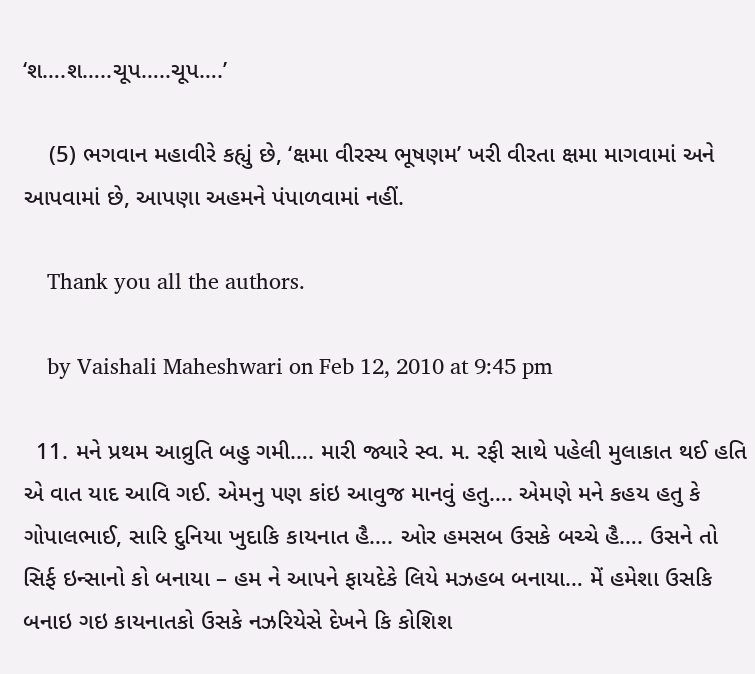‘શ….શ…..ચૂપ…..ચૂપ….’

    (5) ભગવાન મહાવીરે કહ્યું છે, ‘ક્ષમા વીરસ્ય ભૂષણમ’ ખરી વીરતા ક્ષમા માગવામાં અને આપવામાં છે, આપણા અહમને પંપાળવામાં નહીં.

    Thank you all the authors.

    by Vaishali Maheshwari on Feb 12, 2010 at 9:45 pm

  11. મને પ્રથમ આવ્રુતિ બહુ ગમી…. મારી જ્યારે સ્વ. મ. રફી સાથે પહેલી મુલાકાત થઈ હતિ એ વાત યાદ આવિ ગઈ. એમનુ પણ કાંઇ આવુજ માનવું હતુ…. એમણે મને કહય હતુ કે ગોપાલભાઈ, સારિ દુનિયા ખુદાકિ કાયનાત હૈ…. ઓર હમસબ ઉસકે બચ્ચે હૈ…. ઉસને તો સિર્ફ ઇન્સાનો કો બનાયા – હમ ને આપને ફાયદેકે લિયે મઝહબ બનાયા… મેં હમેશા ઉસકિ બનાઇ ગઇ કાયનાતકો ઉસકે નઝરિયેસે દેખને કિ કોશિશ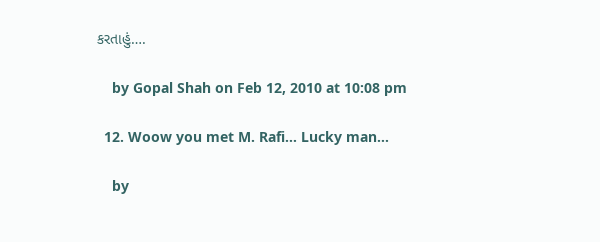કરતાહું….

    by Gopal Shah on Feb 12, 2010 at 10:08 pm

  12. Woow you met M. Rafi… Lucky man…

    by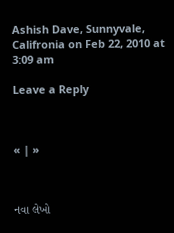Ashish Dave, Sunnyvale, Califronia on Feb 22, 2010 at 3:09 am

Leave a Reply



« | »



નવા લેખો